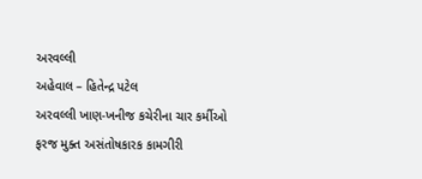અરવલ્લી
અહેવાલ – હિતેન્દ્ર પટેલ
અરવલ્લી ખાણ-ખનીજ કચેરીના ચાર કર્મીઓ ફરજ મુક્ત અસંતોષકારક કામગીરી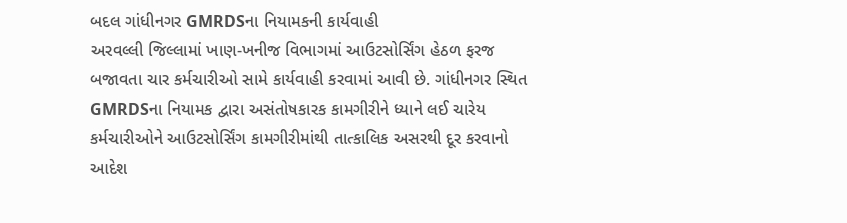બદલ ગાંધીનગર GMRDSના નિયામકની કાર્યવાહી
અરવલ્લી જિલ્લામાં ખાણ-ખનીજ વિભાગમાં આઉટસોર્સિંગ હેઠળ ફરજ બજાવતા ચાર કર્મચારીઓ સામે કાર્યવાહી કરવામાં આવી છે. ગાંધીનગર સ્થિત GMRDSના નિયામક દ્વારા અસંતોષકારક કામગીરીને ધ્યાને લઈ ચારેય કર્મચારીઓને આઉટસોર્સિંગ કામગીરીમાંથી તાત્કાલિક અસરથી દૂર કરવાનો આદેશ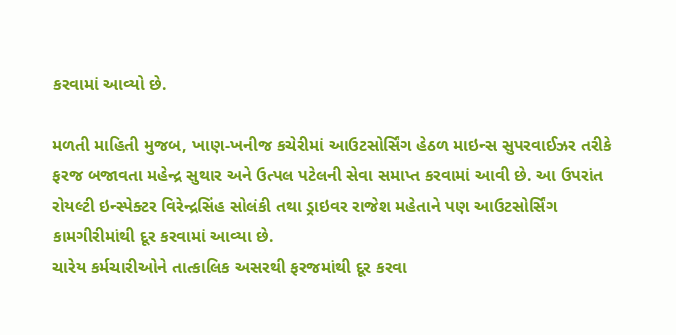કરવામાં આવ્યો છે.

મળતી માહિતી મુજબ, ખાણ-ખનીજ કચેરીમાં આઉટસોર્સિંગ હેઠળ માઇન્સ સુપરવાઈઝર તરીકે ફરજ બજાવતા મહેન્દ્ર સુથાર અને ઉત્પલ પટેલની સેવા સમાપ્ત કરવામાં આવી છે. આ ઉપરાંત રોયલ્ટી ઇન્સ્પેક્ટર વિરેન્દ્રસિંહ સોલંકી તથા ડ્રાઇવર રાજેશ મહેતાને પણ આઉટસોર્સિંગ કામગીરીમાંથી દૂર કરવામાં આવ્યા છે.
ચારેય કર્મચારીઓને તાત્કાલિક અસરથી ફરજમાંથી દૂર કરવા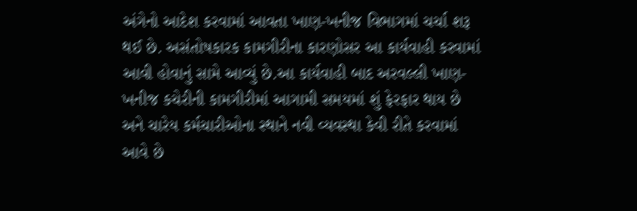અંગેનો આદેશ કરવામાં આવતા ખાણ-ખનીજ વિભાગમાં ચર્ચા શરૂ થઈ છે. અસંતોષકારક કામગીરીના કારણોસર આ કાર્યવાહી કરવામાં આવી હોવાનું સામે આવ્યું છે.આ કાર્યવાહી બાદ અરવલ્લી ખાણ-ખનીજ કચેરીની કામગીરીમાં આગામી સમયમાં શું ફેરફાર થાય છે અને ચારેય કર્મચારીઓના સ્થાને નવી વ્યવસ્થા કેવી રીતે કરવામાં આવે છે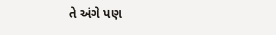તે અંગે પણ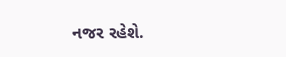નજર રહેશે.